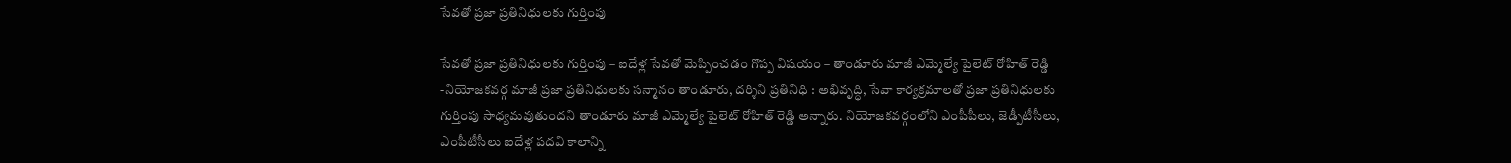సేవతో ప్రజా ప్రతినిధులకు గుర్తింపు

సేవతో ప్రజా ప్రతినిధులకు గుర్తింపు – ఐదేళ్ల సేవతో మెప్పించడం గొప్ప విషయం – తాండూరు మాజీ ఎమ్మెల్యే పైలెట్ రోహిత్ రెడ్డి -నియోజకవర్గ మాజీ ప్రజా ప్రతినిధులకు సన్మానం తాండూరు, దర్శిని ప్రతినిధి : అభివృద్ధి, సేవా కార్యక్రమాలతో ప్రజా ప్రతినిధులకు గుర్తింపు సాధ్యమవుతుందని తాండూరు మాజీ ఎమ్మెల్యే పైలెట్ రోహిత్ రెడ్డి అన్నారు. నియోజకవర్గంలోని ఎంపీపీలు, జెడ్పీటీసీలు, ఎంపీటీసీలు ఐదేళ్ల పదవి కాలాన్ని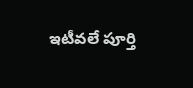ఇటీవలే పూర్తి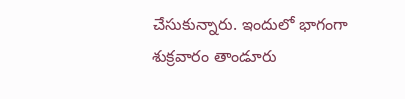చేసుకున్నారు. ఇందులో భాగంగా శుక్రవారం తాండూరు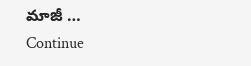మాజీ … Continue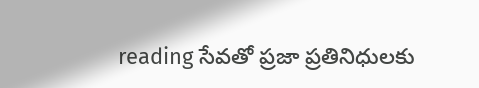reading సేవతో ప్రజా ప్రతినిధులకు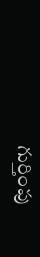గుర్తింపు